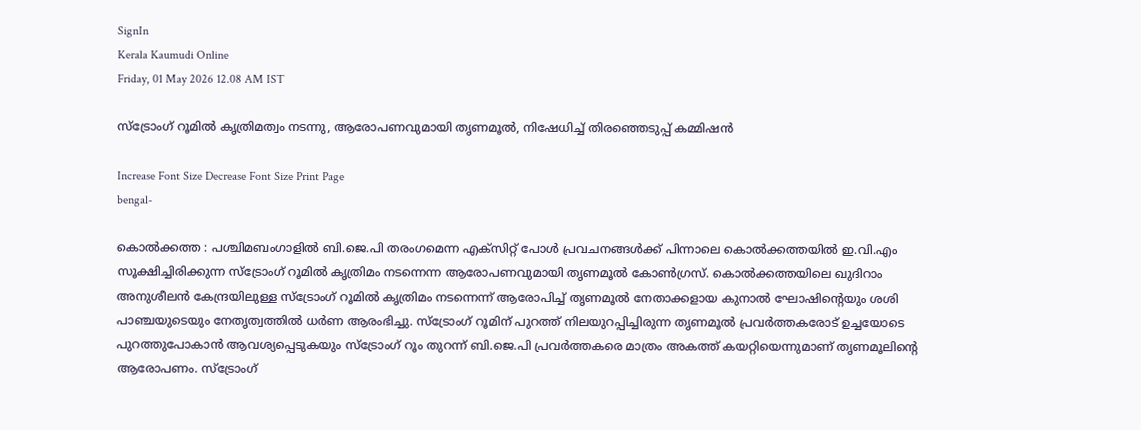SignIn
Kerala Kaumudi Online
Friday, 01 May 2026 12.08 AM IST

സ്ട്രോംഗ് റൂമിൽ കൃത്രിമത്വം നടന്നു, ആരോപണവുമായി തൃണമൂൽ, നിഷേധിച്ച് തിരഞ്ഞെടുപ്പ് കമ്മിഷൻ

Increase Font Size Decrease Font Size Print Page
bengal-

കൊൽക്കത്ത : പശ്ചിമബംഗാളിൽ ബി.ജെ.പി തരംഗമെന്ന എക്സിറ്റ് പോൾ പ്രവചനങ്ങൾക്ക് പിന്നാലെ കൊൽക്കത്തയിൽ ഇ.വി.എം സൂക്ഷിച്ചിരിക്കുന്ന സ്ട്രോംഗ് റൂമിൽ കൃത്രിമം നടന്നെന്ന ആരോപണവുമായി തൃണമൂൽ കോൺഗ്രസ്. കൊൽക്കത്തയിലെ ഖുദിറാം അനുശീലൻ കേന്ദ്രയിലുള്ള സ്ട്രോംഗ് റൂമിൽ കൃത്രിമം നടന്നെന്ന് ആരോപിച്ച് തൃണമൂൽ നേതാക്കളായ കുനാൽ ഘോഷിന്റെയും ശശി പാഞ്ചയുടെയും നേതൃത്വത്തിൽ ധർണ ആരംഭിച്ചു. സ്ട്രോംഗ് റൂമിന് പുറത്ത് നിലയുറപ്പിച്ചിരുന്ന തൃണമൂൽ പ്രവർത്തകരോട് ഉച്ചയോടെ പുറത്തുപോകാൻ ആവശ്യപ്പെടുകയും സ്ട്രോംഗ് റൂം തുറന്ന് ബി.ജെ.പി പ്രവർത്തകരെ മാത്രം അകത്ത് കയറ്റിയെന്നുമാണ് തൃണമൂലിന്റെ ആരോപണം. സ്ട്രോംഗ്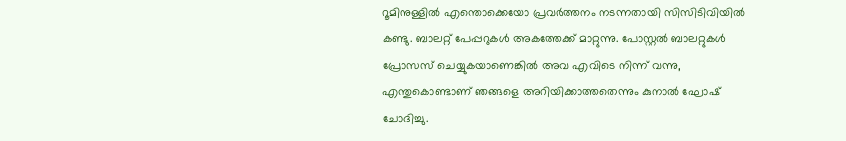റൂമിനുള്ളിൽ എന്തൊക്കെയോ പ്രവർത്തനം നടന്നതായി സിസിടിവിയിൽ കണ്ടു. ബാലറ്റ് പേപ്പറുകൾ അകത്തേക്ക് മാറ്റുന്നു. പോസ്റ്റൽ ബാലറ്റുകൾ പ്രോസസ് ചെയ്യുകയാണെങ്കിൽ അവ എവിടെ നിന്ന് വന്നു, എന്തുകൊണ്ടാണ് ഞങ്ങളെ അറിയിക്കാത്തതെന്നും കുനാൽ ഘോഷ് ചോദിച്ചു.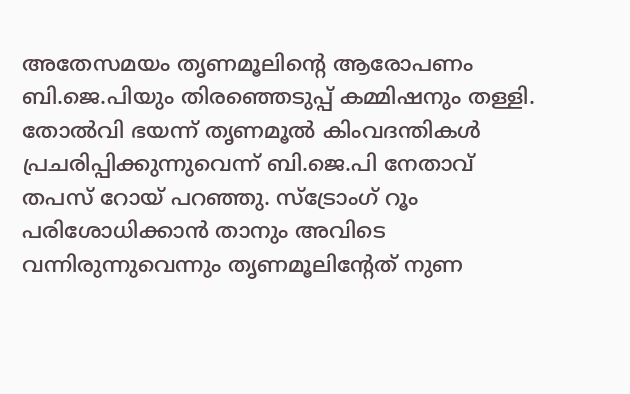അതേസമയം തൃണമൂലിന്റെ ആരോപണം ബി.ജെ.പിയും തിരഞ്ഞെടുപ്പ് കമ്മിഷനും തള്ളി. തോൽവി ഭയന്ന് തൃണമൂൽ കിംവദന്തികൾ പ്രചരിപ്പിക്കുന്നുവെന്ന് ബി.ജെ.പി നേതാവ് തപസ് റോയ് പറഞ്ഞു. സ്ട്രോംഗ് റൂം പരിശോധിക്കാൻ താനും അവിടെ വന്നിരുന്നുവെന്നും തൃണമൂലിന്റേത് നുണ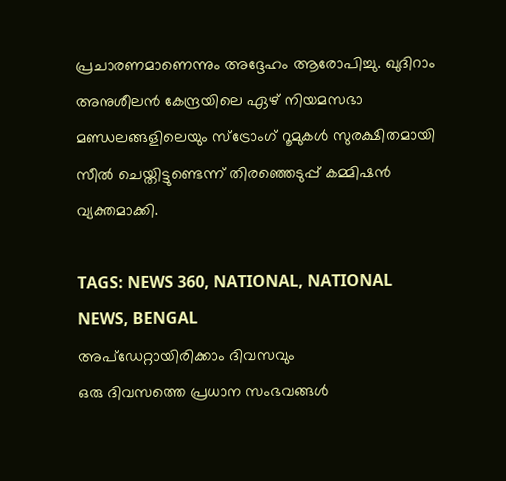പ്രചാരണമാണെന്നും അദ്ദേഹം ആരോപിച്ചു. ഖുദിറാം അനുശീലൻ കേന്ദ്രയിലെ ഏഴ് നിയമസഭാ മണ്ഡലങ്ങളിലെയും സ്ട്രോംഗ് റൂമുകൾ സുരക്ഷിതമായി സീൽ ചെയ്തിട്ടുണ്ടെന്ന് തിരഞ്ഞെടുപ്പ് കമ്മിഷൻ വ്യക്തമാക്കി.

TAGS: NEWS 360, NATIONAL, NATIONAL NEWS, BENGAL
അപ്ഡേറ്റായിരിക്കാം ദിവസവും
ഒരു ദിവസത്തെ പ്രധാന സംഭവങ്ങൾ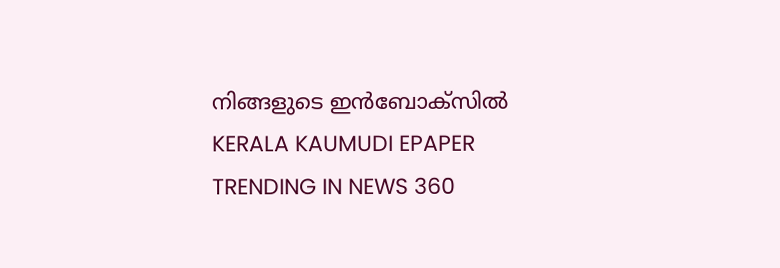നിങ്ങളുടെ ഇൻബോക്സിൽ
KERALA KAUMUDI EPAPER
TRENDING IN NEWS 360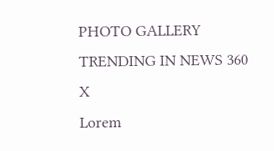PHOTO GALLERY
TRENDING IN NEWS 360
X
Lorem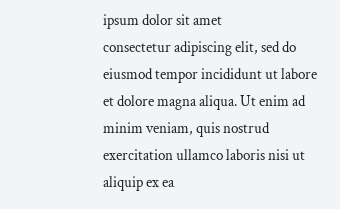ipsum dolor sit amet
consectetur adipiscing elit, sed do eiusmod tempor incididunt ut labore et dolore magna aliqua. Ut enim ad minim veniam, quis nostrud exercitation ullamco laboris nisi ut aliquip ex ea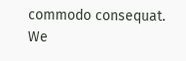commodo consequat.
We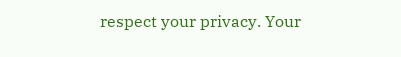respect your privacy. Your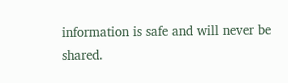information is safe and will never be shared.